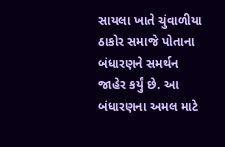સાયલા ખાતે ચુંવાળીયા ઠાકોર સમાજે પોતાના બંધારણને સમર્થન જાહેર કર્યું છે. આ બંધારણના અમલ માટે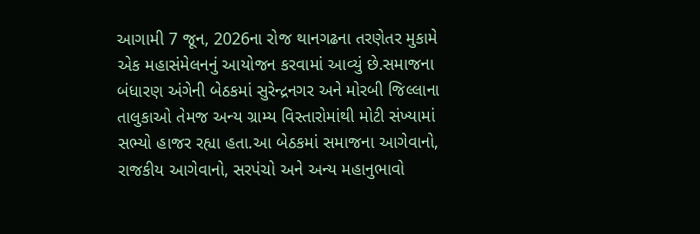આગામી 7 જૂન, 2026ના રોજ થાનગઢના તરણેતર મુકામે એક મહાસંમેલનનું આયોજન કરવામાં આવ્યું છે.સમાજના બંધારણ અંગેની બેઠકમાં સુરેન્દ્રનગર અને મોરબી જિલ્લાના તાલુકાઓ તેમજ અન્ય ગ્રામ્ય વિસ્તારોમાંથી મોટી સંખ્યામાં સભ્યો હાજર રહ્યા હતા.આ બેઠકમાં સમાજના આગેવાનો, રાજકીય આગેવાનો, સરપંચો અને અન્ય મહાનુભાવો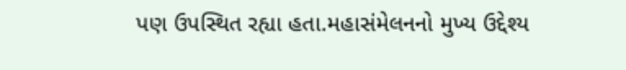પણ ઉપસ્થિત રહ્યા હતા.મહાસંમેલનનો મુખ્ય ઉદ્દેશ્ય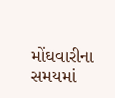મોંઘવારીના સમયમાં